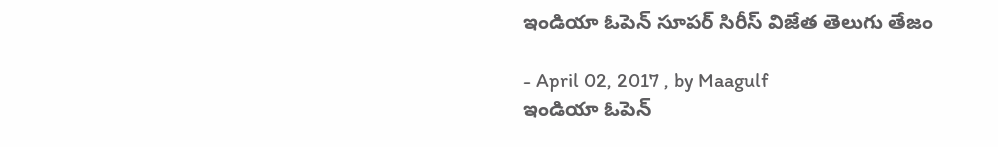ఇండియా ఓపెన్‌ సూపర్‌ సిరీస్‌ విజేత తెలుగు తేజం

- April 02, 2017 , by Maagulf
ఇండియా ఓపెన్‌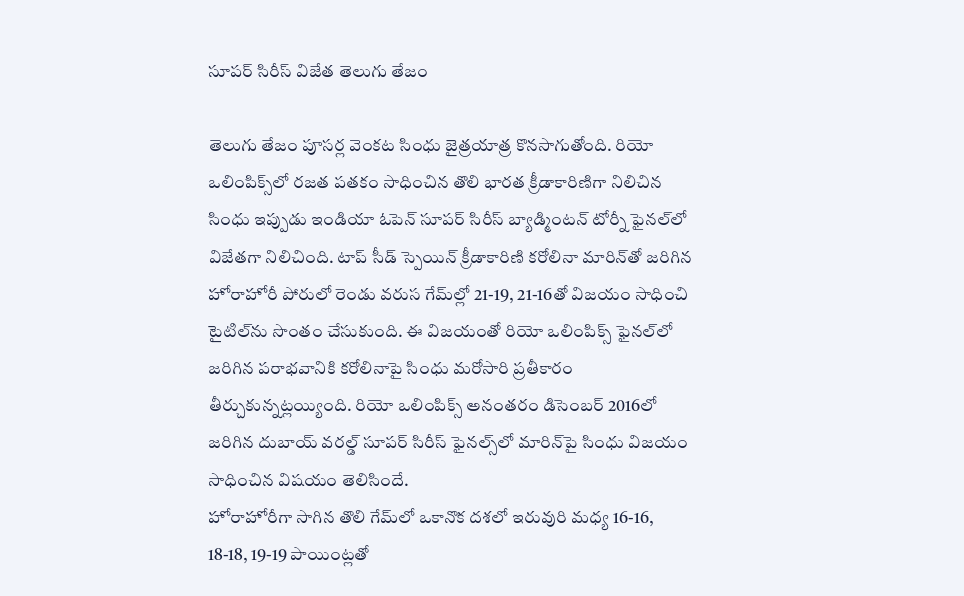సూపర్‌ సిరీస్‌ విజేత తెలుగు తేజం

తెలుగు తేజం పూసర్ల వెంకట సింధు జైత్రయాత్ర కొనసాగుతోంది. రియో ఒలింపిక్స్‌లో రజత పతకం సాధించిన తొలి భారత క్రీడాకారిణిగా నిలిచిన సింధు ఇప్పుడు ఇండియా ఓపెన్‌ సూపర్‌ సిరీస్‌ బ్యాడ్మింటన్‌ టోర్నీ ఫైనల్‌లో విజేతగా నిలిచింది. టాప్‌ సీడ్‌ స్పెయిన్‌ క్రీడాకారిణి కరోలినా మారిన్‌తో జరిగిన హోరాహోరీ పోరులో రెండు వరుస గేమ్‌ల్లో 21-19, 21-16తో విజయం సాధించి టైటిల్‌ను సొంతం చేసుకుంది. ఈ విజయంతో రియో ఒలింపిక్స్‌ ఫైనల్‌లో జరిగిన పరాభవానికి కరోలినాపై సింధు మరోసారి ప్రతీకారం తీర్చుకున్నట్లయ్యింది. రియో ఒలింపిక్స్‌ అనంతరం డిసెంబర్‌ 2016లో జరిగిన దుబాయ్‌ వరల్డ్‌ సూపర్‌ సిరీస్‌ ఫైనల్స్‌లో మారిన్‌పై సింధు విజయం సాధించిన విషయం తెలిసిందే.
హోరాహోరీగా సాగిన తొలి గేమ్‌లో ఒకానొక దశలో ఇరువురి మధ్య 16-16, 18-18, 19-19 పాయింట్లతో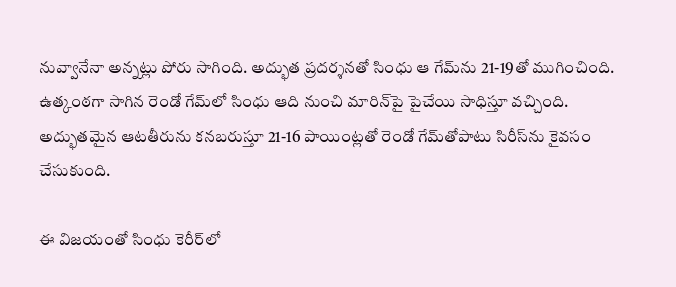నువ్వానేనా అన్నట్లు పోరు సాగింది. అద్భుత ప్రదర్శనతో సింధు ఆ గేమ్‌ను 21-19తో ముగించింది. ఉత్కంఠగా సాగిన రెండో గేమ్‌లో సింధు ఆది నుంచి మారిన్‌పై పైచేయి సాధిస్తూ వచ్చింది. అద్భుతమైన ఆటతీరును కనబరుస్తూ 21-16 పాయింట్లతో రెండో గేమ్‌తోపాటు సిరీస్‌ను కైవసం చేసుకుంది.

ఈ విజయంతో సింధు కెరీర్‌లో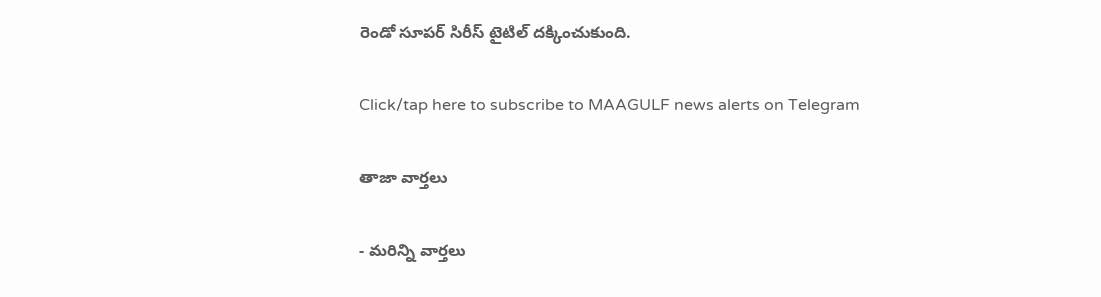రెండో సూపర్‌ సిరీస్‌ టైటిల్‌ దక్కించుకుంది.

Click/tap here to subscribe to MAAGULF news alerts on Telegram

తాజా వార్తలు

- మరిన్ని వార్తలు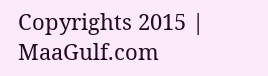Copyrights 2015 | MaaGulf.com